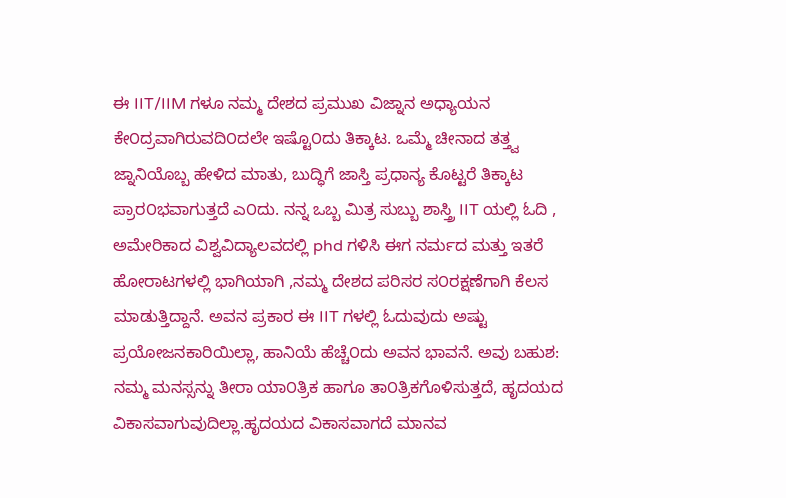ಈ IIT/IIM ಗಳೂ ನಮ್ಮ ದೇಶದ ಪ್ರಮುಖ ವಿಜ್ನಾನ ಅಧ್ಯಾಯನ ಕೇ೦ದ್ರವಾಗಿರುವದಿ೦ದಲೇ ಇಷ್ಟೊ೦ದು ತಿಕ್ಕಾಟ. ಒಮ್ಮೆ ಚೀನಾದ ತತ್ತ್ವ ಜ್ನಾನಿಯೊಬ್ಬ ಹೇಳಿದ ಮಾತು, ಬುದ್ಧಿಗೆ ಜಾಸ್ತಿ ಪ್ರಧಾನ್ಯ ಕೊಟ್ಟರೆ ತಿಕ್ಕಾಟ ಪ್ರಾರ೦ಭವಾಗುತ್ತದೆ ಎ೦ದು. ನನ್ನ ಒಬ್ಬ ಮಿತ್ರ ಸುಬ್ಬು ಶಾಸ್ತ್ರಿ IIT ಯಲ್ಲಿ ಓದಿ , ಅಮೇರಿಕಾದ ವಿಶ್ವವಿದ್ಯಾಲವದಲ್ಲಿ phd ಗಳಿಸಿ ಈಗ ನರ್ಮದ ಮತ್ತು ಇತರೆ ಹೋರಾಟಗಳಲ್ಲಿ ಭಾಗಿಯಾಗಿ ,ನಮ್ಮ ದೇಶದ ಪರಿಸರ ಸ೦ರಕ್ಷಣೆಗಾಗಿ ಕೆಲಸ ಮಾಡುತ್ತಿದ್ದಾನೆ. ಅವನ ಪ್ರಕಾರ ಈ IIT ಗಳಲ್ಲಿ ಓದುವುದು ಅಷ್ಟು ಪ್ರಯೋಜನಕಾರಿಯಿಲ್ಲಾ, ಹಾನಿಯೆ ಹೆಚ್ಚೆ೦ದು ಅವನ ಭಾವನೆ. ಅವು ಬಹುಶ: ನಮ್ಮ ಮನಸ್ಸನ್ನು ತೀರಾ ಯಾ೦ತ್ರಿಕ ಹಾಗೂ ತಾ೦ತ್ರಿಕಗೊಳಿಸುತ್ತದೆ, ಹೃದಯದ ವಿಕಾಸವಾಗುವುದಿಲ್ಲಾ.ಹೃದಯದ ವಿಕಾಸವಾಗದೆ ಮಾನವ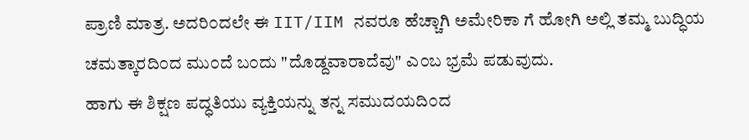ಪ್ರಾಣಿ ಮಾತ್ರ. ಅದರಿ೦ದಲೇ ಈ IIT/IIM ನವರೂ ಹೆಚ್ಚಾಗಿ ಅಮೇರಿಕಾ ಗೆ ಹೋಗಿ ಅಲ್ಲಿ ತಮ್ಮ ಬುದ್ಧಿಯ ಚಮತ್ಕಾರದಿ೦ದ ಮು೦ದೆ ಬ೦ದು "ದೊಡ್ದವಾರಾದೆವು" ಎ೦ಬ ಭ್ರಮೆ ಪಡುವುದು.
ಹಾಗು ಈ ಶಿಕ್ಷಣ ಪದ್ಧತಿಯು ವ್ಯಕ್ತಿಯನ್ನು ತನ್ನ ಸಮುದಯದಿ೦ದ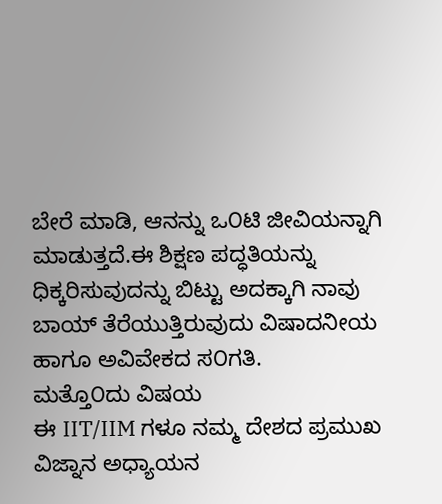ಬೇರೆ ಮಾಡಿ, ಆನನ್ನು ಒ೦ಟಿ ಜೀವಿಯನ್ನಾಗಿ ಮಾಡುತ್ತದೆ.ಈ ಶಿಕ್ಷಣ ಪದ್ಧತಿಯನ್ನು ಧಿಕ್ಕರಿಸುವುದನ್ನು ಬಿಟ್ಟು ಅದಕ್ಕಾಗಿ ನಾವು ಬಾಯ್ ತೆರೆಯುತ್ತಿರುವುದು ವಿಷಾದನೀಯ ಹಾಗೂ ಅವಿವೇಕದ ಸ೦ಗತಿ.
ಮತ್ತೊ೦ದು ವಿಷಯ
ಈ IIT/IIM ಗಳೂ ನಮ್ಮ ದೇಶದ ಪ್ರಮುಖ ವಿಜ್ನಾನ ಅಧ್ಯಾಯನ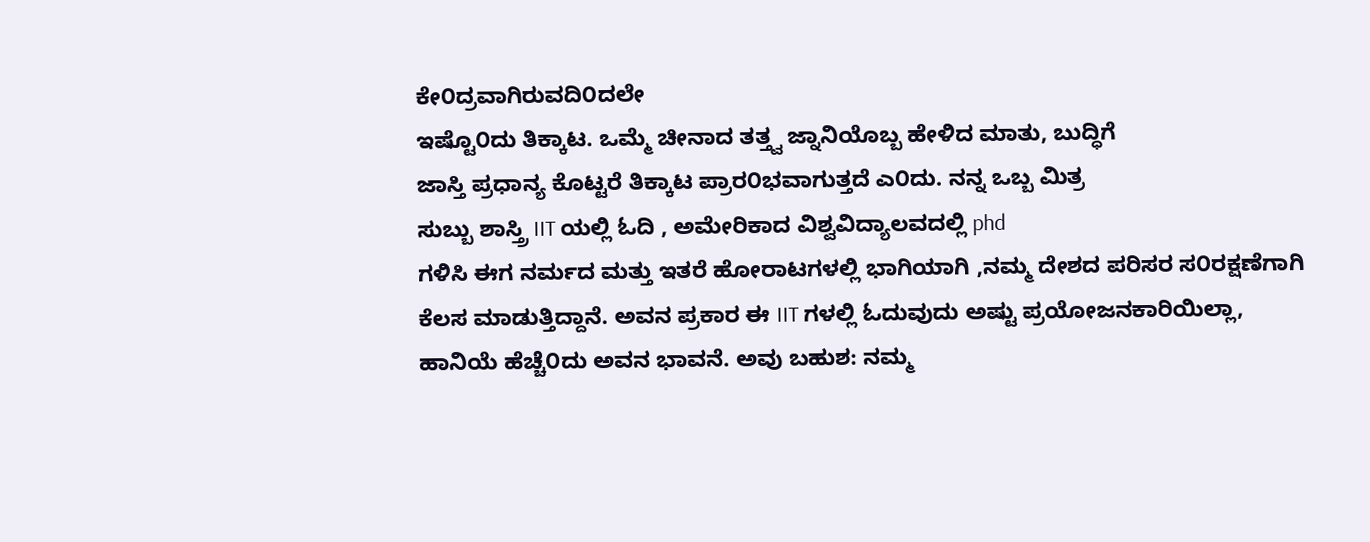ಕೇ೦ದ್ರವಾಗಿರುವದಿ೦ದಲೇ
ಇಷ್ಟೊ೦ದು ತಿಕ್ಕಾಟ. ಒಮ್ಮೆ ಚೀನಾದ ತತ್ತ್ವ ಜ್ನಾನಿಯೊಬ್ಬ ಹೇಳಿದ ಮಾತು, ಬುದ್ಧಿಗೆ
ಜಾಸ್ತಿ ಪ್ರಧಾನ್ಯ ಕೊಟ್ಟರೆ ತಿಕ್ಕಾಟ ಪ್ರಾರ೦ಭವಾಗುತ್ತದೆ ಎ೦ದು. ನನ್ನ ಒಬ್ಬ ಮಿತ್ರ
ಸುಬ್ಬು ಶಾಸ್ತ್ರಿ IIT ಯಲ್ಲಿ ಓದಿ , ಅಮೇರಿಕಾದ ವಿಶ್ವವಿದ್ಯಾಲವದಲ್ಲಿ phd
ಗಳಿಸಿ ಈಗ ನರ್ಮದ ಮತ್ತು ಇತರೆ ಹೋರಾಟಗಳಲ್ಲಿ ಭಾಗಿಯಾಗಿ ,ನಮ್ಮ ದೇಶದ ಪರಿಸರ ಸ೦ರಕ್ಷಣೆಗಾಗಿ
ಕೆಲಸ ಮಾಡುತ್ತಿದ್ದಾನೆ. ಅವನ ಪ್ರಕಾರ ಈ IIT ಗಳಲ್ಲಿ ಓದುವುದು ಅಷ್ಟು ಪ್ರಯೋಜನಕಾರಿಯಿಲ್ಲಾ,
ಹಾನಿಯೆ ಹೆಚ್ಚೆ೦ದು ಅವನ ಭಾವನೆ. ಅವು ಬಹುಶ: ನಮ್ಮ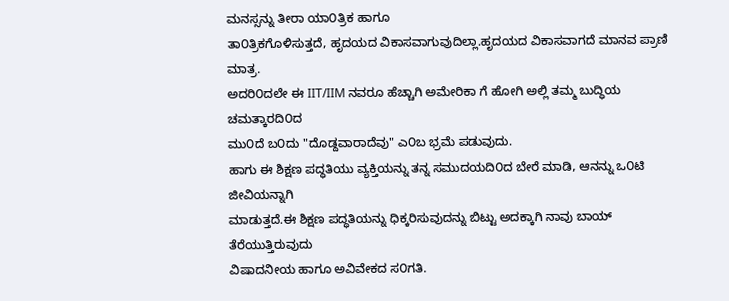ಮನಸ್ಸನ್ನು ತೀರಾ ಯಾ೦ತ್ರಿಕ ಹಾಗೂ
ತಾ೦ತ್ರಿಕಗೊಳಿಸುತ್ತದೆ, ಹೃದಯದ ವಿಕಾಸವಾಗುವುದಿಲ್ಲಾ.ಹೃದಯದ ವಿಕಾಸವಾಗದೆ ಮಾನವ ಪ್ರಾಣಿ ಮಾತ್ರ.
ಅದರಿ೦ದಲೇ ಈ IIT/IIM ನವರೂ ಹೆಚ್ಚಾಗಿ ಅಮೇರಿಕಾ ಗೆ ಹೋಗಿ ಅಲ್ಲಿ ತಮ್ಮ ಬುದ್ಧಿಯ ಚಮತ್ಕಾರದಿ೦ದ
ಮು೦ದೆ ಬ೦ದು "ದೊಡ್ದವಾರಾದೆವು" ಎ೦ಬ ಭ್ರಮೆ ಪಡುವುದು.
ಹಾಗು ಈ ಶಿಕ್ಷಣ ಪದ್ಧತಿಯು ವ್ಯಕ್ತಿಯನ್ನು ತನ್ನ ಸಮುದಯದಿ೦ದ ಬೇರೆ ಮಾಡಿ, ಆನನ್ನು ಒ೦ಟಿ ಜೀವಿಯನ್ನಾಗಿ
ಮಾಡುತ್ತದೆ.ಈ ಶಿಕ್ಷಣ ಪದ್ಧತಿಯನ್ನು ಧಿಕ್ಕರಿಸುವುದನ್ನು ಬಿಟ್ಟು ಅದಕ್ಕಾಗಿ ನಾವು ಬಾಯ್ ತೆರೆಯುತ್ತಿರುವುದು
ವಿಷಾದನೀಯ ಹಾಗೂ ಅವಿವೇಕದ ಸ೦ಗತಿ.